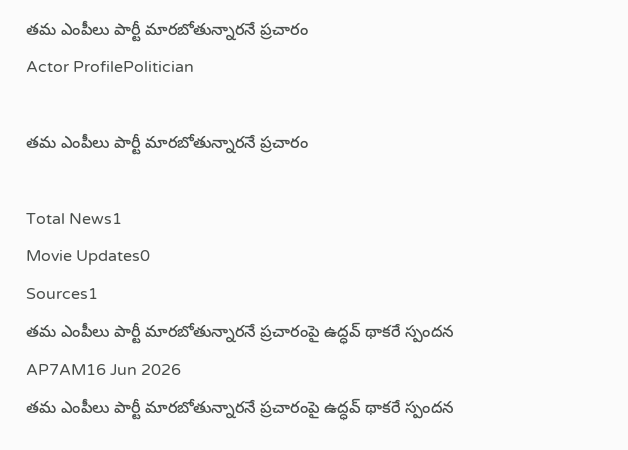తమ ఎంపీలు పార్టీ మారబోతున్నారనే ప్రచారం
Actor ProfilePolitician

తమ ఎంపీలు పార్టీ మారబోతున్నారనే ప్రచారం

Total News1
Movie Updates0
Sources1
తమ ఎంపీలు పార్టీ మారబోతున్నారనే ప్రచారంపై ఉద్ధవ్ థాకరే స్పందన
AP7AM16 Jun 2026
తమ ఎంపీలు పార్టీ మారబోతున్నారనే ప్రచారంపై ఉద్ధవ్ థాకరే స్పందన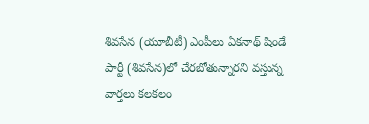శివసేన (యూబీటీ) ఎంపీలు ఏకనాథ్ షిండే పార్టీ (శివసేన)లో చేరబోతున్నారని వస్తున్న వార్తలు కలకలం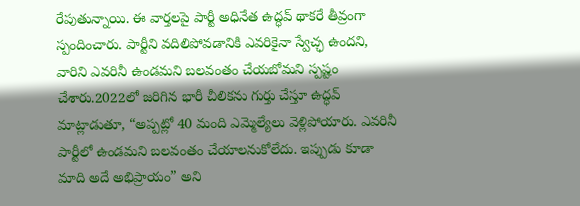రేపుతున్నాయి. ఈ వార్తలపై పార్టీ అధినేత ఉద్ధవ్ థాకరే తీవ్రంగా స్పందించారు. పార్టీని వదిలిపోవడానికి ఎవరికైనా స్వేచ్ఛ ఉందని, వారిని ఎవరినీ ఉండమని బలవంతం చేయబోమని స్పష్టం చేశారు.2022లో జరిగిన భారీ చీలికను గుర్తు చేస్తూ ఉద్ధవ్ మాట్లాడుతూ, “అప్పట్లో 40 మంది ఎమ్మెల్యేలు వెళ్లిపోయారు. ఎవరినీ పార్టీలో ఉండమని బలవంతం చేయాలనుకోలేదు. ఇప్పుడు కూడా మాది అదే అభిప్రాయం” అని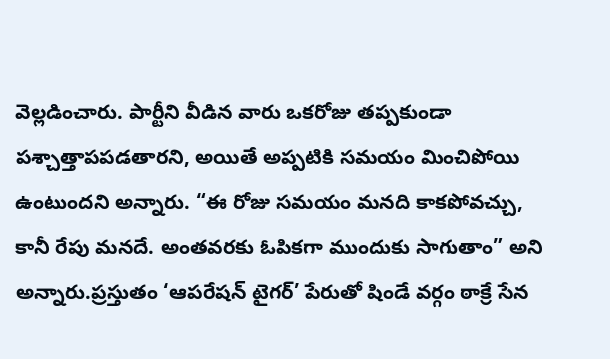వెల్లడించారు. పార్టీని వీడిన వారు ఒకరోజు తప్పకుండా పశ్చాత్తాపపడతారని, అయితే అప్పటికి సమయం మించిపోయి ఉంటుందని అన్నారు. “ఈ రోజు సమయం మనది కాకపోవచ్చు, కానీ రేపు మనదే. అంతవరకు ఓపికగా ముందుకు సాగుతాం” అని అన్నారు.ప్రస్తుతం ‘ఆపరేషన్ టైగర్’ పేరుతో షిండే వర్గం ఠాక్రే సేన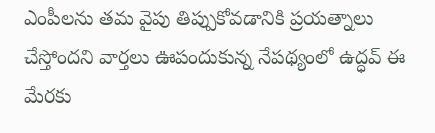ఎంపీలను తమ వైపు తిప్పుకోవడానికి ప్రయత్నాలు చేస్తోందని వార్తలు ఊపందుకున్న నేపథ్యంలో ఉద్ధవ్ ఈ మేరకు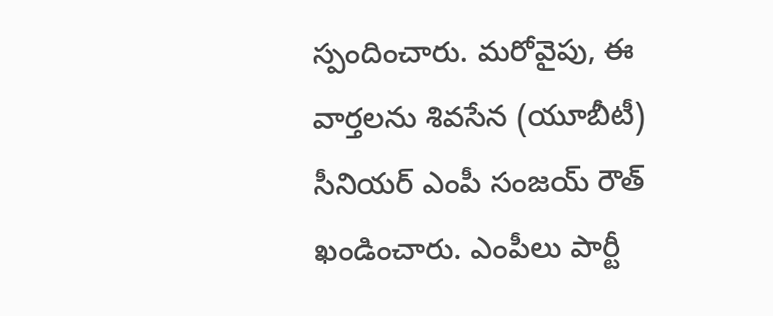స్పందించారు. మరోవైపు, ఈ వార్తలను శివసేన (యూబీటీ) సీనియర్ ఎంపీ సంజయ్ రౌత్ ఖండించారు. ఎంపీలు పార్టీ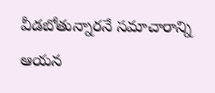వీడబోతున్నారనే సమాచారాన్ని ఆయన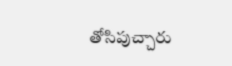తోసిపుచ్చారు